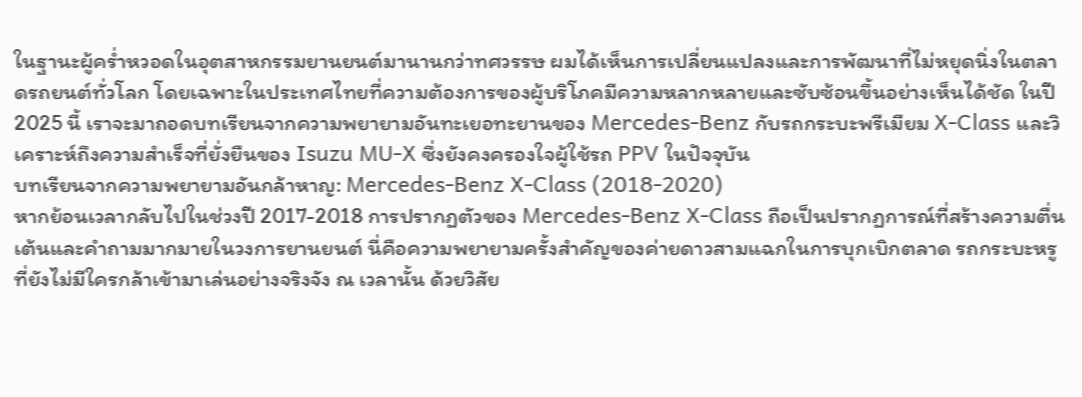ในฐานะผู้คร่ำหวอดในอุตสาหกรรมยานยนต์มานานกว่าทศวรรษ ผมได้เห็นการเปลี่ยนแปลงและการพัฒนาที่ไม่หยุดนิ่งในตลาดรถยนต์ทั่วโลก โดยเฉพาะในประเทศไทยที่ความต้องการของผู้บริโภคมีความหลากหลายและซับซ้อนขึ้นอย่างเห็นได้ชัด ในปี 2025 นี้ เราจะมาถอดบทเรียนจากความพยายามอันทะเยอทะยานของ Mercedes-Benz กับรถกระบะพรีเมียม X-Class และวิเคราะห์ถึงความสำเร็จที่ยั่งยืนของ Isuzu MU-X ซึ่งยังคงครองใจผู้ใช้รถ PPV ในปัจจุบัน
บทเรียนจากความพยายามอันกล้าหาญ: Mercedes-Benz X-Class (2018-2020)
หากย้อนเวลากลับไปในช่วงปี 2017-2018 การปรากฏตัวของ Mercedes-Benz X-Class ถือเป็นปรากฏการณ์ที่สร้างความตื่นเต้นและคำถามมากมายในวงการยานยนต์ นี่คือความพยายามครั้งสำคัญของค่ายดาวสามแฉกในการบุกเบิกตลาด รถกระบะหรู ที่ยังไม่มีใครกล้าเข้ามาเล่นอย่างจริงจัง ณ เวลานั้น ด้วยวิสัย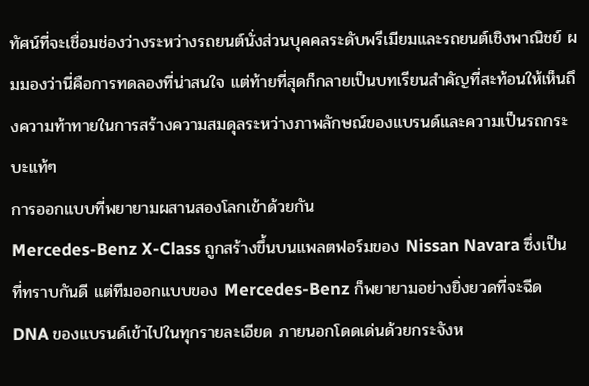ทัศน์ที่จะเชื่อมช่องว่างระหว่างรถยนต์นั่งส่วนบุคคลระดับพรีเมียมและรถยนต์เชิงพาณิชย์ ผมมองว่านี่คือการทดลองที่น่าสนใจ แต่ท้ายที่สุดก็กลายเป็นบทเรียนสำคัญที่สะท้อนให้เห็นถึงความท้าทายในการสร้างความสมดุลระหว่างภาพลักษณ์ของแบรนด์และความเป็นรถกระบะแท้ๆ
การออกแบบที่พยายามผสานสองโลกเข้าด้วยกัน
Mercedes-Benz X-Class ถูกสร้างขึ้นบนแพลตฟอร์มของ Nissan Navara ซึ่งเป็นที่ทราบกันดี แต่ทีมออกแบบของ Mercedes-Benz ก็พยายามอย่างยิ่งยวดที่จะฉีด DNA ของแบรนด์เข้าไปในทุกรายละเอียด ภายนอกโดดเด่นด้วยกระจังห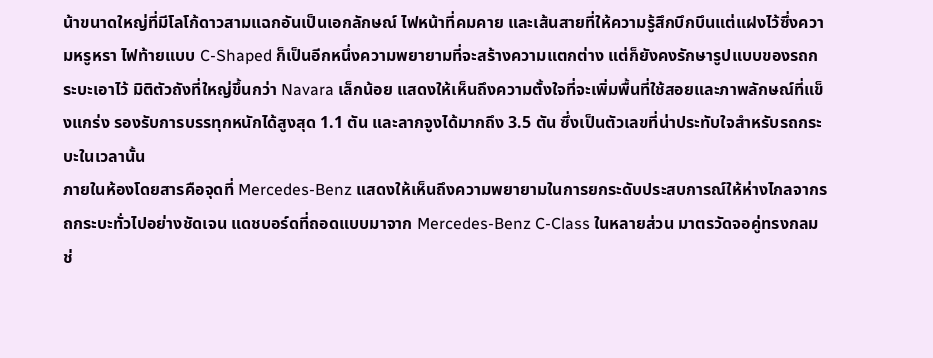น้าขนาดใหญ่ที่มีโลโก้ดาวสามแฉกอันเป็นเอกลักษณ์ ไฟหน้าที่คมคาย และเส้นสายที่ให้ความรู้สึกบึกบึนแต่แฝงไว้ซึ่งความหรูหรา ไฟท้ายแบบ C-Shaped ก็เป็นอีกหนึ่งความพยายามที่จะสร้างความแตกต่าง แต่ก็ยังคงรักษารูปแบบของรถกระบะเอาไว้ มิติตัวถังที่ใหญ่ขึ้นกว่า Navara เล็กน้อย แสดงให้เห็นถึงความตั้งใจที่จะเพิ่มพื้นที่ใช้สอยและภาพลักษณ์ที่แข็งแกร่ง รองรับการบรรทุกหนักได้สูงสุด 1.1 ตัน และลากจูงได้มากถึง 3.5 ตัน ซึ่งเป็นตัวเลขที่น่าประทับใจสำหรับรถกระบะในเวลานั้น
ภายในห้องโดยสารคือจุดที่ Mercedes-Benz แสดงให้เห็นถึงความพยายามในการยกระดับประสบการณ์ให้ห่างไกลจากรถกระบะทั่วไปอย่างชัดเจน แดชบอร์ดที่ถอดแบบมาจาก Mercedes-Benz C-Class ในหลายส่วน มาตรวัดจอคู่ทรงกลม ช่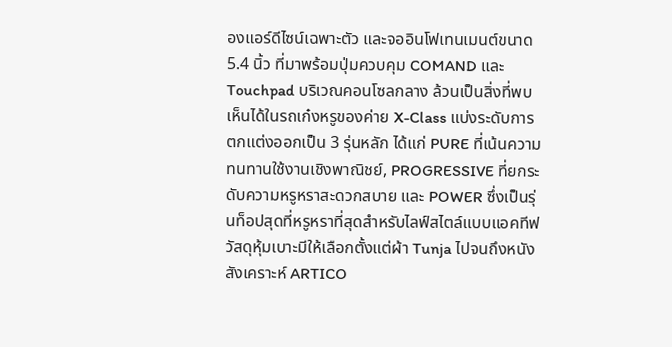องแอร์ดีไซน์เฉพาะตัว และจออินโฟเทนเมนต์ขนาด 5.4 นิ้ว ที่มาพร้อมปุ่มควบคุม COMAND และ Touchpad บริเวณคอนโซลกลาง ล้วนเป็นสิ่งที่พบเห็นได้ในรถเก๋งหรูของค่าย X-Class แบ่งระดับการตกแต่งออกเป็น 3 รุ่นหลัก ได้แก่ PURE ที่เน้นความทนทานใช้งานเชิงพาณิชย์, PROGRESSIVE ที่ยกระดับความหรูหราสะดวกสบาย และ POWER ซึ่งเป็นรุ่นท็อปสุดที่หรูหราที่สุดสำหรับไลฟ์สไตล์แบบแอคทีฟ วัสดุหุ้มเบาะมีให้เลือกตั้งแต่ผ้า Tunja ไปจนถึงหนังสังเคราะห์ ARTICO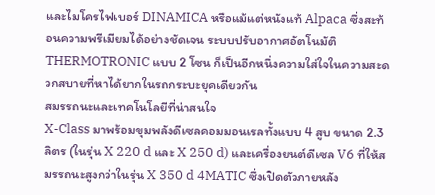และไมโครไฟเบอร์ DINAMICA หรือแม้แต่หนังแท้ Alpaca ซึ่งสะท้อนความพรีเมียมได้อย่างชัดเจน ระบบปรับอากาศอัตโนมัติ THERMOTRONIC แบบ 2 โซน ก็เป็นอีกหนึ่งความใส่ใจในความสะดวกสบายที่หาได้ยากในรถกระบะยุคเดียวกัน
สมรรถนะและเทคโนโลยีที่น่าสนใจ
X-Class มาพร้อมขุมพลังดีเซลคอมมอนเรลทั้งแบบ 4 สูบ ขนาด 2.3 ลิตร (ในรุ่น X 220 d และ X 250 d) และเครื่องยนต์ดีเซล V6 ที่ให้สมรรถนะสูงกว่าในรุ่น X 350 d 4MATIC ซึ่งเปิดตัวภายหลัง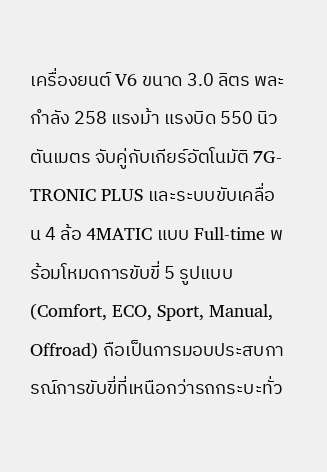เครื่องยนต์ V6 ขนาด 3.0 ลิตร พละกำลัง 258 แรงม้า แรงบิด 550 นิวตันเมตร จับคู่กับเกียร์อัตโนมัติ 7G-TRONIC PLUS และระบบขับเคลื่อน 4 ล้อ 4MATIC แบบ Full-time พร้อมโหมดการขับขี่ 5 รูปแบบ (Comfort, ECO, Sport, Manual, Offroad) ถือเป็นการมอบประสบการณ์การขับขี่ที่เหนือกว่ารถกระบะทั่ว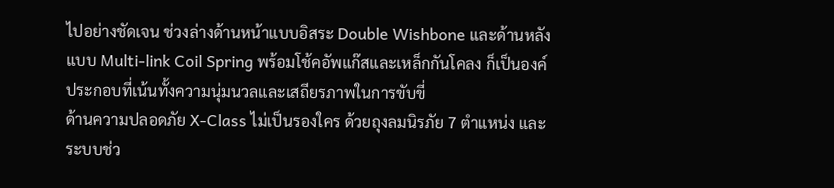ไปอย่างชัดเจน ช่วงล่างด้านหน้าแบบอิสระ Double Wishbone และด้านหลังแบบ Multi-link Coil Spring พร้อมโช้คอัพแก๊สและเหล็กกันโคลง ก็เป็นองค์ประกอบที่เน้นทั้งความนุ่มนวลและเสถียรภาพในการขับขี่
ด้านความปลอดภัย X-Class ไม่เป็นรองใคร ด้วยถุงลมนิรภัย 7 ตำแหน่ง และระบบช่ว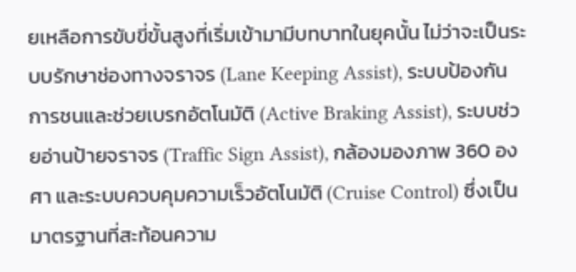ยเหลือการขับขี่ขั้นสูงที่เริ่มเข้ามามีบทบาทในยุคนั้น ไม่ว่าจะเป็นระบบรักษาช่องทางจราจร (Lane Keeping Assist), ระบบป้องกันการชนและช่วยเบรกอัตโนมัติ (Active Braking Assist), ระบบช่วยอ่านป้ายจราจร (Traffic Sign Assist), กล้องมองภาพ 360 องศา และระบบควบคุมความเร็วอัตโนมัติ (Cruise Control) ซึ่งเป็นมาตรฐานที่สะท้อนความ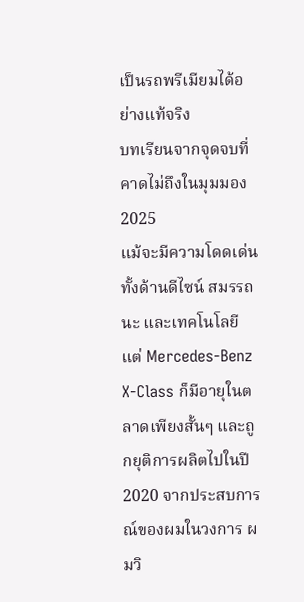เป็นรถพรีเมียมได้อย่างแท้จริง
บทเรียนจากจุดจบที่คาดไม่ถึงในมุมมอง 2025
แม้จะมีความโดดเด่นทั้งด้านดีไซน์ สมรรถนะ และเทคโนโลยี แต่ Mercedes-Benz X-Class ก็มีอายุในตลาดเพียงสั้นๆ และถูกยุติการผลิตไปในปี 2020 จากประสบการณ์ของผมในวงการ ผมวิ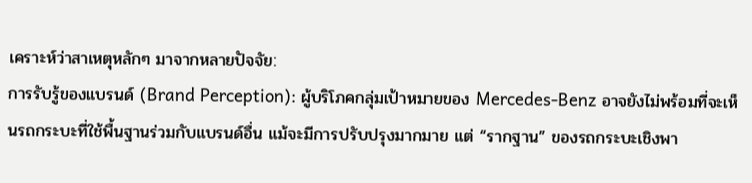เคราะห์ว่าสาเหตุหลักๆ มาจากหลายปัจจัย:
การรับรู้ของแบรนด์ (Brand Perception): ผู้บริโภคกลุ่มเป้าหมายของ Mercedes-Benz อาจยังไม่พร้อมที่จะเห็นรถกระบะที่ใช้พื้นฐานร่วมกับแบรนด์อื่น แม้จะมีการปรับปรุงมากมาย แต่ “รากฐาน” ของรถกระบะเชิงพา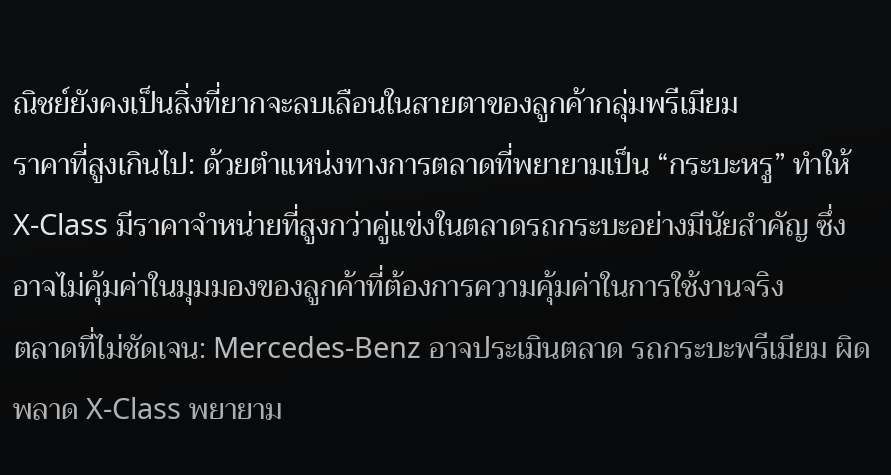ณิชย์ยังคงเป็นสิ่งที่ยากจะลบเลือนในสายตาของลูกค้ากลุ่มพรีเมียม
ราคาที่สูงเกินไป: ด้วยตำแหน่งทางการตลาดที่พยายามเป็น “กระบะหรู” ทำให้ X-Class มีราคาจำหน่ายที่สูงกว่าคู่แข่งในตลาดรถกระบะอย่างมีนัยสำคัญ ซึ่งอาจไม่คุ้มค่าในมุมมองของลูกค้าที่ต้องการความคุ้มค่าในการใช้งานจริง
ตลาดที่ไม่ชัดเจน: Mercedes-Benz อาจประเมินตลาด รถกระบะพรีเมียม ผิดพลาด X-Class พยายาม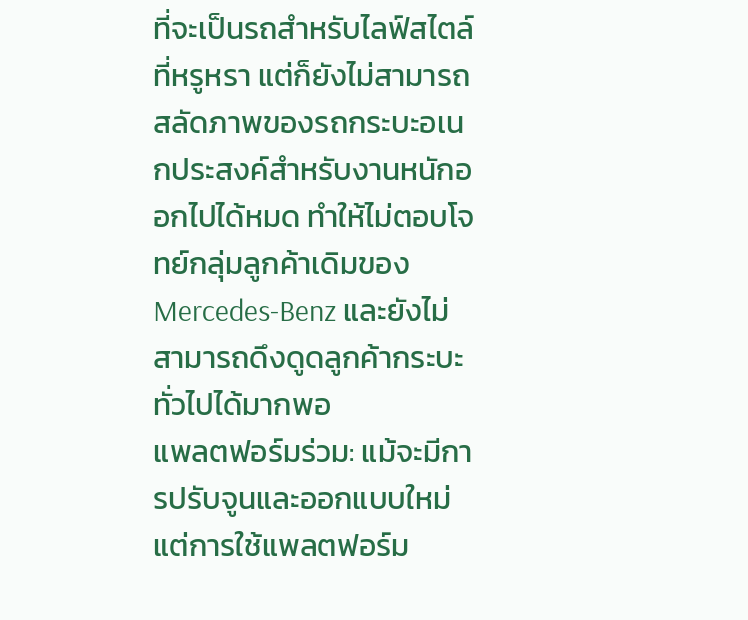ที่จะเป็นรถสำหรับไลฟ์สไตล์ที่หรูหรา แต่ก็ยังไม่สามารถสลัดภาพของรถกระบะอเนกประสงค์สำหรับงานหนักออกไปได้หมด ทำให้ไม่ตอบโจทย์กลุ่มลูกค้าเดิมของ Mercedes-Benz และยังไม่สามารถดึงดูดลูกค้ากระบะทั่วไปได้มากพอ
แพลตฟอร์มร่วม: แม้จะมีการปรับจูนและออกแบบใหม่ แต่การใช้แพลตฟอร์ม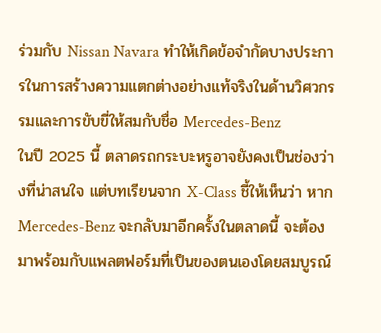ร่วมกับ Nissan Navara ทำให้เกิดข้อจำกัดบางประการในการสร้างความแตกต่างอย่างแท้จริงในด้านวิศวกรรมและการขับขี่ให้สมกับชื่อ Mercedes-Benz
ในปี 2025 นี้ ตลาดรถกระบะหรูอาจยังคงเป็นช่องว่างที่น่าสนใจ แต่บทเรียนจาก X-Class ชี้ให้เห็นว่า หาก Mercedes-Benz จะกลับมาอีกครั้งในตลาดนี้ จะต้องมาพร้อมกับแพลตฟอร์มที่เป็นของตนเองโดยสมบูรณ์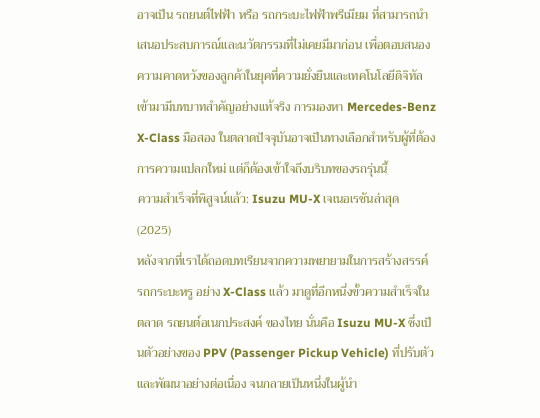อาจเป็น รถยนต์ไฟฟ้า หรือ รถกระบะไฟฟ้าพรีเมียม ที่สามารถนำเสนอประสบการณ์และนวัตกรรมที่ไม่เคยมีมาก่อน เพื่อตอบสนองความคาดหวังของลูกค้าในยุคที่ความยั่งยืนและเทคโนโลยีดิจิทัลเข้ามามีบทบาทสำคัญอย่างแท้จริง การมองหา Mercedes-Benz X-Class มือสอง ในตลาดปัจจุบันอาจเป็นทางเลือกสำหรับผู้ที่ต้องการความแปลกใหม่ แต่ก็ต้องเข้าใจถึงบริบทของรถรุ่นนี้
ความสำเร็จที่พิสูจน์แล้ว: Isuzu MU-X เจเนอเรชันล่าสุด (2025)
หลังจากที่เราได้ถอดบทเรียนจากความพยายามในการสร้างสรรค์ รถกระบะหรู อย่าง X-Class แล้ว มาดูที่อีกหนึ่งขั้วความสำเร็จในตลาด รถยนต์อเนกประสงค์ ของไทย นั่นคือ Isuzu MU-X ซึ่งเป็นตัวอย่างของ PPV (Passenger Pickup Vehicle) ที่ปรับตัวและพัฒนาอย่างต่อเนื่อง จนกลายเป็นหนึ่งในผู้นำ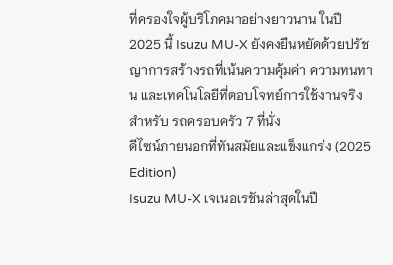ที่ครองใจผู้บริโภคมาอย่างยาวนาน ในปี 2025 นี้ Isuzu MU-X ยังคงยืนหยัดด้วยปรัชญาการสร้างรถที่เน้นความคุ้มค่า ความทนทาน และเทคโนโลยีที่ตอบโจทย์การใช้งานจริงสำหรับ รถครอบครัว 7 ที่นั่ง
ดีไซน์ภายนอกที่ทันสมัยและแข็งแกร่ง (2025 Edition)
Isuzu MU-X เจเนอเรชันล่าสุดในปี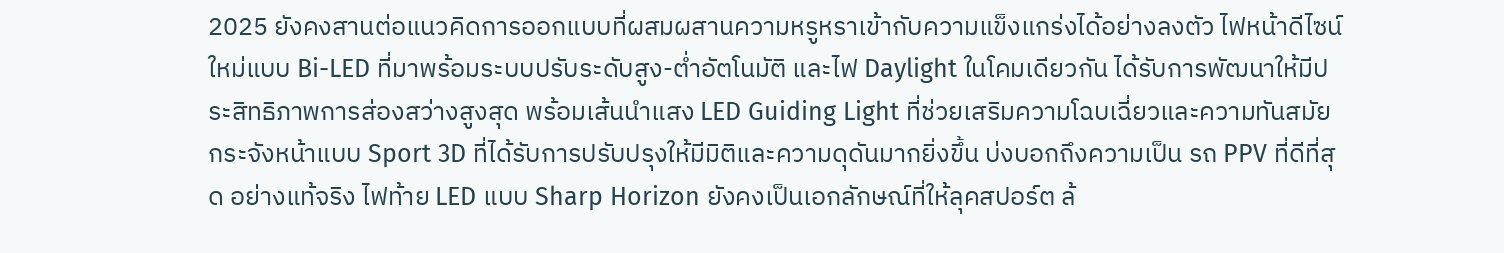2025 ยังคงสานต่อแนวคิดการออกแบบที่ผสมผสานความหรูหราเข้ากับความแข็งแกร่งได้อย่างลงตัว ไฟหน้าดีไซน์ใหม่แบบ Bi-LED ที่มาพร้อมระบบปรับระดับสูง-ต่ำอัตโนมัติ และไฟ Daylight ในโคมเดียวกัน ได้รับการพัฒนาให้มีประสิทธิภาพการส่องสว่างสูงสุด พร้อมเส้นนำแสง LED Guiding Light ที่ช่วยเสริมความโฉบเฉี่ยวและความทันสมัย กระจังหน้าแบบ Sport 3D ที่ได้รับการปรับปรุงให้มีมิติและความดุดันมากยิ่งขึ้น บ่งบอกถึงความเป็น รถ PPV ที่ดีที่สุด อย่างแท้จริง ไฟท้าย LED แบบ Sharp Horizon ยังคงเป็นเอกลักษณ์ที่ให้ลุคสปอร์ต ล้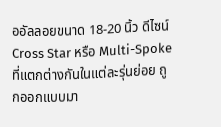ออัลลอยขนาด 18-20 นิ้ว ดีไซน์ Cross Star หรือ Multi-Spoke ที่แตกต่างกันในแต่ละรุ่นย่อย ถูกออกแบบมา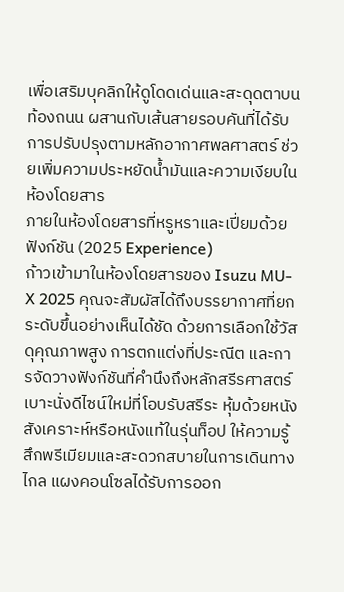เพื่อเสริมบุคลิกให้ดูโดดเด่นและสะดุดตาบนท้องถนน ผสานกับเส้นสายรอบคันที่ได้รับการปรับปรุงตามหลักอากาศพลศาสตร์ ช่วยเพิ่มความประหยัดน้ำมันและความเงียบในห้องโดยสาร
ภายในห้องโดยสารที่หรูหราและเปี่ยมด้วยฟังก์ชัน (2025 Experience)
ก้าวเข้ามาในห้องโดยสารของ Isuzu MU-X 2025 คุณจะสัมผัสได้ถึงบรรยากาศที่ยกระดับขึ้นอย่างเห็นได้ชัด ด้วยการเลือกใช้วัสดุคุณภาพสูง การตกแต่งที่ประณีต และการจัดวางฟังก์ชันที่คำนึงถึงหลักสรีรศาสตร์ เบาะนั่งดีไซน์ใหม่ที่โอบรับสรีระ หุ้มด้วยหนังสังเคราะห์หรือหนังแท้ในรุ่นท็อป ให้ความรู้สึกพรีเมียมและสะดวกสบายในการเดินทางไกล แผงคอนโซลได้รับการออก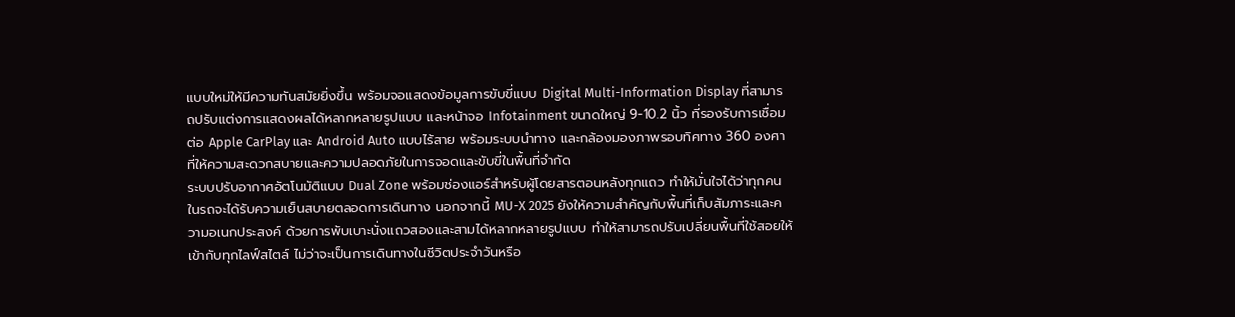แบบใหม่ให้มีความทันสมัยยิ่งขึ้น พร้อมจอแสดงข้อมูลการขับขี่แบบ Digital Multi-Information Display ที่สามารถปรับแต่งการแสดงผลได้หลากหลายรูปแบบ และหน้าจอ Infotainment ขนาดใหญ่ 9-10.2 นิ้ว ที่รองรับการเชื่อมต่อ Apple CarPlay และ Android Auto แบบไร้สาย พร้อมระบบนำทาง และกล้องมองภาพรอบทิศทาง 360 องศา ที่ให้ความสะดวกสบายและความปลอดภัยในการจอดและขับขี่ในพื้นที่จำกัด
ระบบปรับอากาศอัตโนมัติแบบ Dual Zone พร้อมช่องแอร์สำหรับผู้โดยสารตอนหลังทุกแถว ทำให้มั่นใจได้ว่าทุกคนในรถจะได้รับความเย็นสบายตลอดการเดินทาง นอกจากนี้ MU-X 2025 ยังให้ความสำคัญกับพื้นที่เก็บสัมภาระและความอเนกประสงค์ ด้วยการพับเบาะนั่งแถวสองและสามได้หลากหลายรูปแบบ ทำให้สามารถปรับเปลี่ยนพื้นที่ใช้สอยให้เข้ากับทุกไลฟ์สไตล์ ไม่ว่าจะเป็นการเดินทางในชีวิตประจำวันหรือ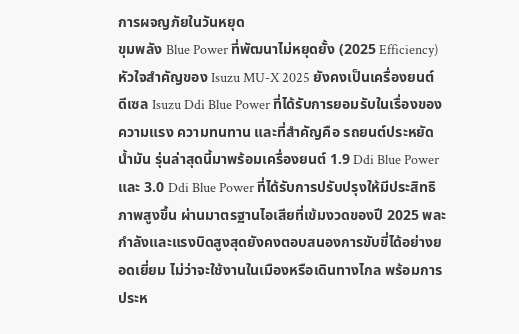การผจญภัยในวันหยุด
ขุมพลัง Blue Power ที่พัฒนาไม่หยุดยั้ง (2025 Efficiency)
หัวใจสำคัญของ Isuzu MU-X 2025 ยังคงเป็นเครื่องยนต์ดีเซล Isuzu Ddi Blue Power ที่ได้รับการยอมรับในเรื่องของความแรง ความทนทาน และที่สำคัญคือ รถยนต์ประหยัดน้ำมัน รุ่นล่าสุดนี้มาพร้อมเครื่องยนต์ 1.9 Ddi Blue Power และ 3.0 Ddi Blue Power ที่ได้รับการปรับปรุงให้มีประสิทธิภาพสูงขึ้น ผ่านมาตรฐานไอเสียที่เข้มงวดของปี 2025 พละกำลังและแรงบิดสูงสุดยังคงตอบสนองการขับขี่ได้อย่างยอดเยี่ยม ไม่ว่าจะใช้งานในเมืองหรือเดินทางไกล พร้อมการประห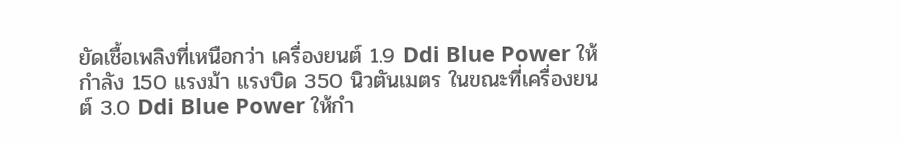ยัดเชื้อเพลิงที่เหนือกว่า เครื่องยนต์ 1.9 Ddi Blue Power ให้กำลัง 150 แรงม้า แรงบิด 350 นิวตันเมตร ในขณะที่เครื่องยนต์ 3.0 Ddi Blue Power ให้กำ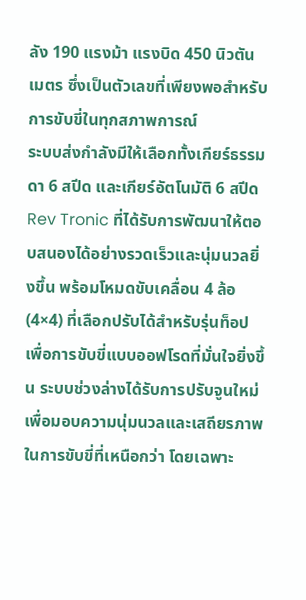ลัง 190 แรงม้า แรงบิด 450 นิวตันเมตร ซึ่งเป็นตัวเลขที่เพียงพอสำหรับการขับขี่ในทุกสภาพการณ์
ระบบส่งกำลังมีให้เลือกทั้งเกียร์ธรรมดา 6 สปีด และเกียร์อัตโนมัติ 6 สปีด Rev Tronic ที่ได้รับการพัฒนาให้ตอบสนองได้อย่างรวดเร็วและนุ่มนวลยิ่งขึ้น พร้อมโหมดขับเคลื่อน 4 ล้อ (4×4) ที่เลือกปรับได้สำหรับรุ่นท็อป เพื่อการขับขี่แบบออฟโรดที่มั่นใจยิ่งขึ้น ระบบช่วงล่างได้รับการปรับจูนใหม่ เพื่อมอบความนุ่มนวลและเสถียรภาพในการขับขี่ที่เหนือกว่า โดยเฉพาะ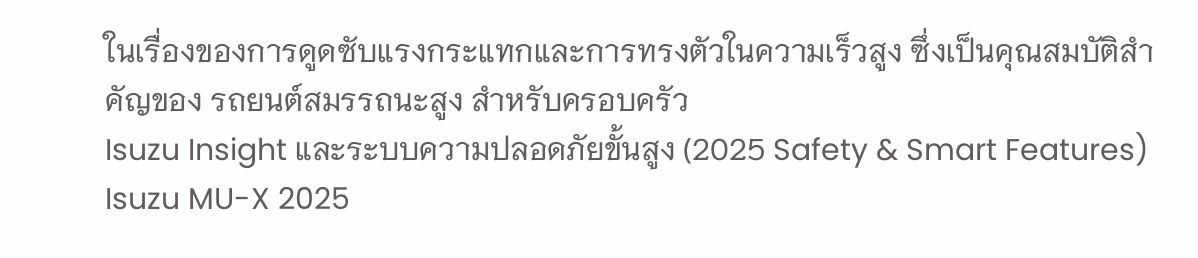ในเรื่องของการดูดซับแรงกระแทกและการทรงตัวในความเร็วสูง ซึ่งเป็นคุณสมบัติสำคัญของ รถยนต์สมรรถนะสูง สำหรับครอบครัว
Isuzu Insight และระบบความปลอดภัยขั้นสูง (2025 Safety & Smart Features)
Isuzu MU-X 2025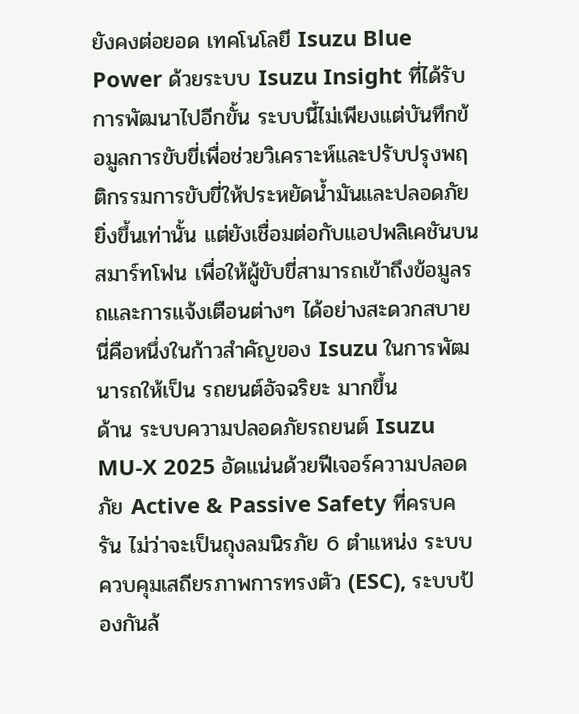ยังคงต่อยอด เทคโนโลยี Isuzu Blue Power ด้วยระบบ Isuzu Insight ที่ได้รับการพัฒนาไปอีกขั้น ระบบนี้ไม่เพียงแต่บันทึกข้อมูลการขับขี่เพื่อช่วยวิเคราะห์และปรับปรุงพฤติกรรมการขับขี่ให้ประหยัดน้ำมันและปลอดภัยยิ่งขึ้นเท่านั้น แต่ยังเชื่อมต่อกับแอปพลิเคชันบนสมาร์ทโฟน เพื่อให้ผู้ขับขี่สามารถเข้าถึงข้อมูลรถและการแจ้งเตือนต่างๆ ได้อย่างสะดวกสบาย นี่คือหนึ่งในก้าวสำคัญของ Isuzu ในการพัฒนารถให้เป็น รถยนต์อัจฉริยะ มากขึ้น
ด้าน ระบบความปลอดภัยรถยนต์ Isuzu MU-X 2025 อัดแน่นด้วยฟีเจอร์ความปลอดภัย Active & Passive Safety ที่ครบครัน ไม่ว่าจะเป็นถุงลมนิรภัย 6 ตำแหน่ง ระบบควบคุมเสถียรภาพการทรงตัว (ESC), ระบบป้องกันล้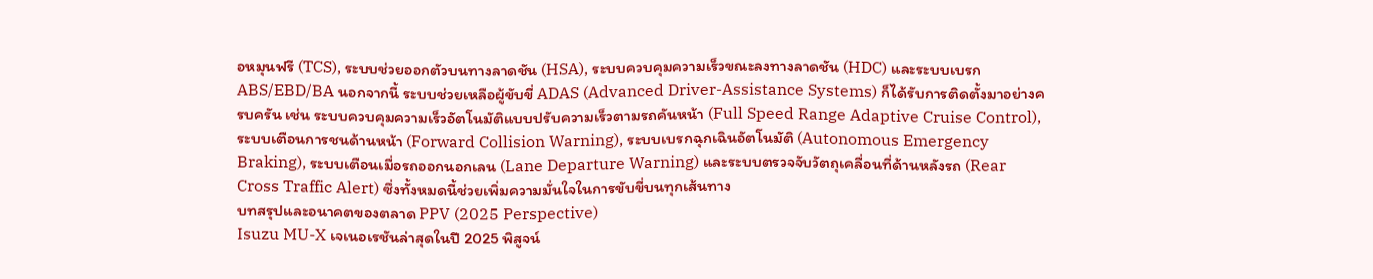อหมุนฟรี (TCS), ระบบช่วยออกตัวบนทางลาดชัน (HSA), ระบบควบคุมความเร็วขณะลงทางลาดชัน (HDC) และระบบเบรก ABS/EBD/BA นอกจากนี้ ระบบช่วยเหลือผู้ขับขี่ ADAS (Advanced Driver-Assistance Systems) ก็ได้รับการติดตั้งมาอย่างครบครัน เช่น ระบบควบคุมความเร็วอัตโนมัติแบบปรับความเร็วตามรถคันหน้า (Full Speed Range Adaptive Cruise Control), ระบบเตือนการชนด้านหน้า (Forward Collision Warning), ระบบเบรกฉุกเฉินอัตโนมัติ (Autonomous Emergency Braking), ระบบเตือนเมื่อรถออกนอกเลน (Lane Departure Warning) และระบบตรวจจับวัตถุเคลื่อนที่ด้านหลังรถ (Rear Cross Traffic Alert) ซึ่งทั้งหมดนี้ช่วยเพิ่มความมั่นใจในการขับขี่บนทุกเส้นทาง
บทสรุปและอนาคตของตลาด PPV (2025 Perspective)
Isuzu MU-X เจเนอเรชันล่าสุดในปี 2025 พิสูจน์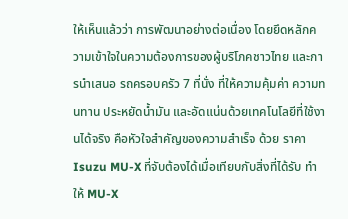ให้เห็นแล้วว่า การพัฒนาอย่างต่อเนื่อง โดยยึดหลักความเข้าใจในความต้องการของผู้บริโภคชาวไทย และการนำเสนอ รถครอบครัว 7 ที่นั่ง ที่ให้ความคุ้มค่า ความทนทาน ประหยัดน้ำมัน และอัดแน่นด้วยเทคโนโลยีที่ใช้งานได้จริง คือหัวใจสำคัญของความสำเร็จ ด้วย ราคา Isuzu MU-X ที่จับต้องได้เมื่อเทียบกับสิ่งที่ได้รับ ทำให้ MU-X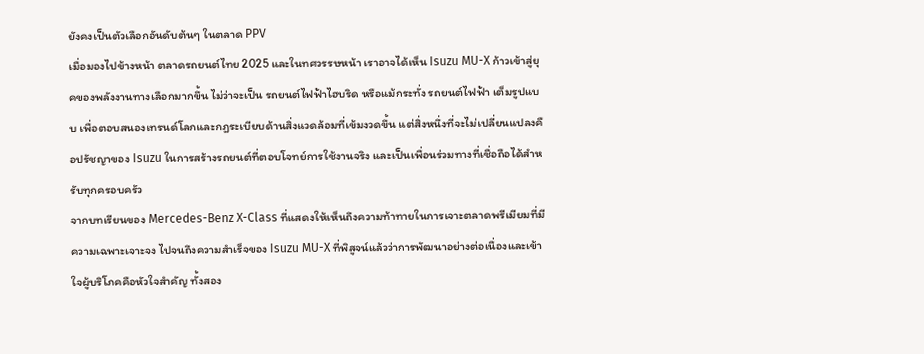ยังคงเป็นตัวเลือกอันดับต้นๆ ในตลาด PPV
เมื่อมองไปข้างหน้า ตลาดรถยนต์ไทย 2025 และในทศวรรษหน้า เราอาจได้เห็น Isuzu MU-X ก้าวเข้าสู่ยุคของพลังงานทางเลือกมากขึ้น ไม่ว่าจะเป็น รถยนต์ไฟฟ้าไฮบริด หรือแม้กระทั่ง รถยนต์ไฟฟ้า เต็มรูปแบบ เพื่อตอบสนองเทรนด์โลกและกฎระเบียบด้านสิ่งแวดล้อมที่เข้มงวดขึ้น แต่สิ่งหนึ่งที่จะไม่เปลี่ยนแปลงคือปรัชญาของ Isuzu ในการสร้างรถยนต์ที่ตอบโจทย์การใช้งานจริง และเป็นเพื่อนร่วมทางที่เชื่อถือได้สำหรับทุกครอบครัว
จากบทเรียนของ Mercedes-Benz X-Class ที่แสดงให้เห็นถึงความท้าทายในการเจาะตลาดพรีเมียมที่มีความเฉพาะเจาะจง ไปจนถึงความสำเร็จของ Isuzu MU-X ที่พิสูจน์แล้วว่าการพัฒนาอย่างต่อเนื่องและเข้าใจผู้บริโภคคือหัวใจสำคัญ ทั้งสอง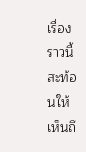เรื่องราวนี้สะท้อนให้เห็นถึ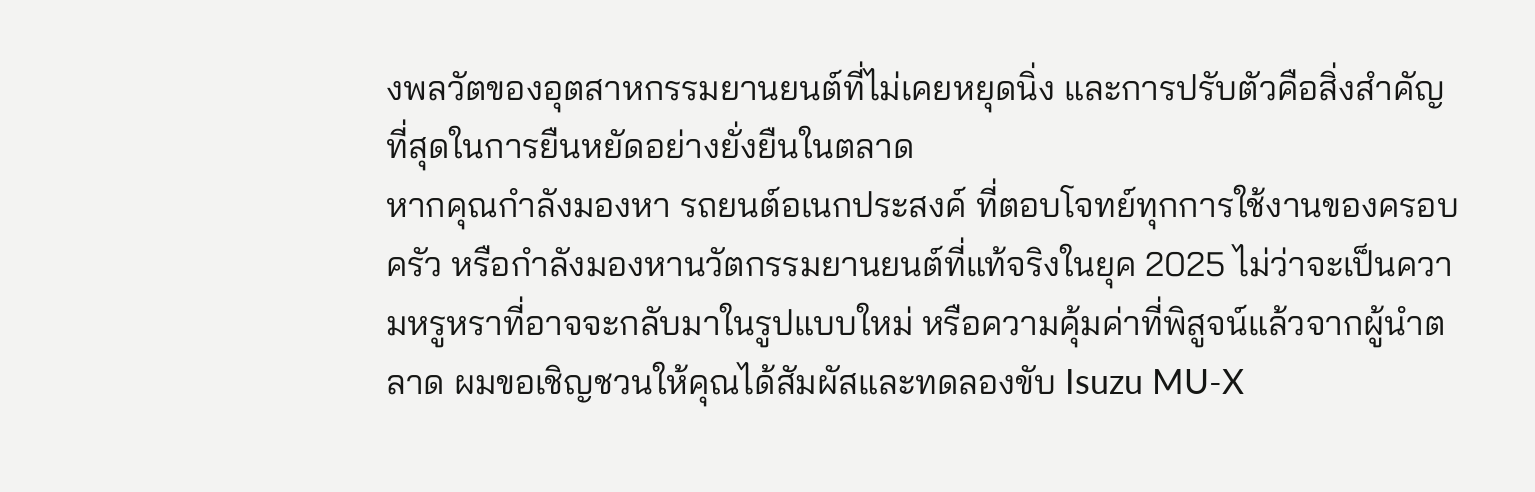งพลวัตของอุตสาหกรรมยานยนต์ที่ไม่เคยหยุดนิ่ง และการปรับตัวคือสิ่งสำคัญที่สุดในการยืนหยัดอย่างยั่งยืนในตลาด
หากคุณกำลังมองหา รถยนต์อเนกประสงค์ ที่ตอบโจทย์ทุกการใช้งานของครอบครัว หรือกำลังมองหานวัตกรรมยานยนต์ที่แท้จริงในยุค 2025 ไม่ว่าจะเป็นความหรูหราที่อาจจะกลับมาในรูปแบบใหม่ หรือความคุ้มค่าที่พิสูจน์แล้วจากผู้นำตลาด ผมขอเชิญชวนให้คุณได้สัมผัสและทดลองขับ Isuzu MU-X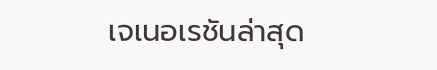เจเนอเรชันล่าสุด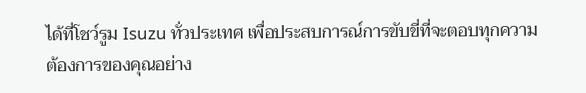ได้ที่โชว์รูม Isuzu ทั่วประเทศ เพื่อประสบการณ์การขับขี่ที่จะตอบทุกความต้องการของคุณอย่าง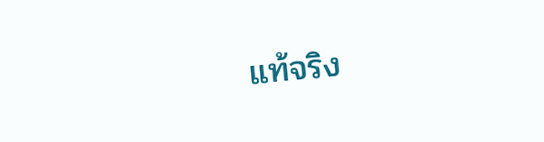แท้จริง